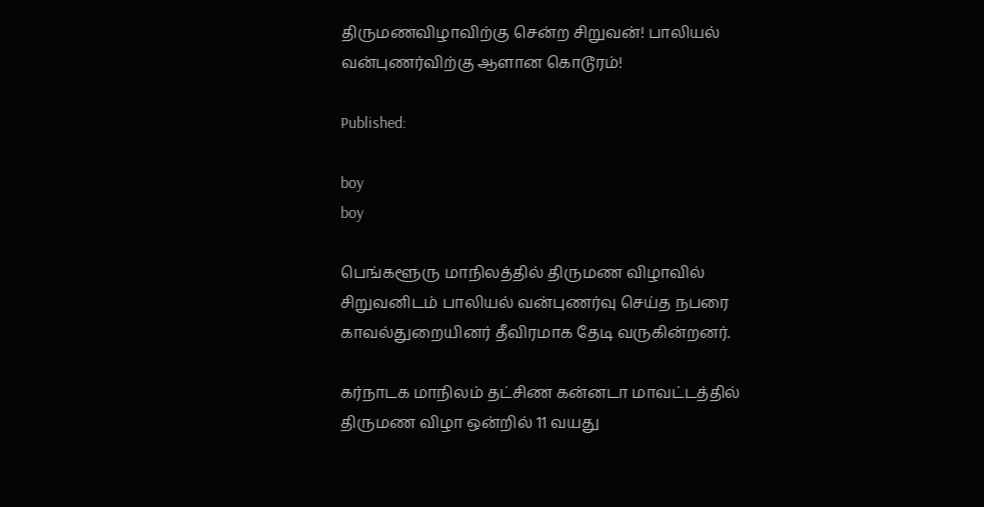திருமணவிழாவிற்கு சென்ற சிறுவன்! பாலியல் வன்புணர்விற்கு ஆளான கொடூரம்!

Published:

boy
boy

பெங்களூரு மாநிலத்தில் திருமண விழாவில் சிறுவனிடம் பாலியல் வன்புணர்வு செய்த நபரை காவல்துறையினர் தீவிரமாக தேடி வருகின்றனர்.

கர்நாடக மாநிலம் தட்சிண கன்னடா மாவட்டத்தில் திருமண விழா ஒன்றில் 11 வயது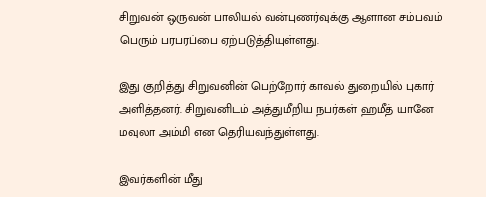சிறுவன் ஒருவன் பாலியல் வன்புணர்வுக்கு ஆளான சம்பவம் பெரும் பரபரப்பை ஏற்படுத்தியுள்ளது.

இது குறித்து சிறுவனின் பெற்றோர் காவல் துறையில் புகார் அளித்தனர். சிறுவனிடம் அத்துமீறிய நபர்கள் ஹமீத் யானே மவுலா அம்மி என தெரியவந்துள்ளது.

இவர்களின் மீது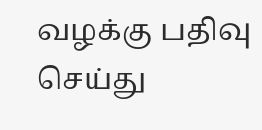வழக்கு பதிவு செய்து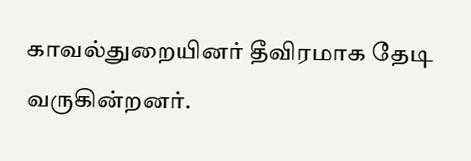காவல்துறையினர் தீவிரமாக தேடி வருகின்றனர்.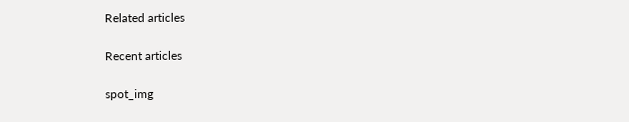Related articles

Recent articles

spot_img